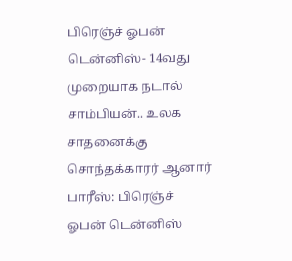பிரெஞ்ச் ஓபன் டென்னிஸ்- 14வது முறையாக நடால் சாம்பியன்.. உலக சாதனைக்கு சொந்தக்காரர் ஆனார்
பாரீஸ்: பிரெஞ்ச் ஓபன் டென்னிஸ்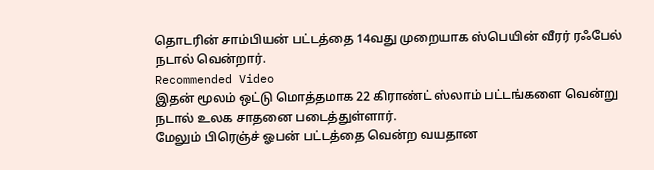தொடரின் சாம்பியன் பட்டத்தை 14வது முறையாக ஸ்பெயின் வீரர் ரஃபேல் நடால் வென்றார்.
Recommended Video
இதன் மூலம் ஒட்டு மொத்தமாக 22 கிராண்ட் ஸ்லாம் பட்டங்களை வென்று நடால் உலக சாதனை படைத்துள்ளார்.
மேலும் பிரெஞ்ச் ஓபன் பட்டத்தை வென்ற வயதான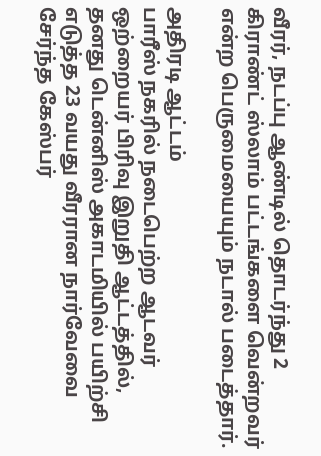வீரர், நடப்பு ஆண்டில் தொடர்ந்து 2 கிராண்ட் ஸ்லாம் பட்டங்களை வென்றவர் என்ற பெருமையையும் நடால் படைத்தார்.

அதிரடி ஆட்டம்
பாரீஸ் நகரில் நடைபெற்ற ஆடவர் ஒற்றையர் பிரிவு இறுதி ஆட்டத்தில், தனது டென்னிஸ் அகாடமியில் பயிற்சி எடுத்த 23 வயது வீரரான நார்வேவை சேர்ந்த கேஸ்பர்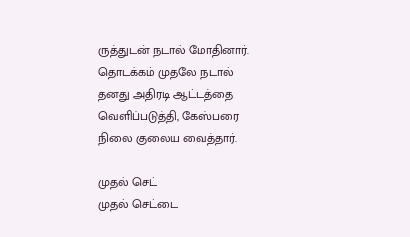ருத்துடன் நடால் மோதினார். தொடக்கம் முதலே நடால் தனது அதிரடி ஆட்டத்தை வெளிப்படுத்தி, கேஸ்பரை நிலை குலைய வைத்தார்.

முதல் செட்
முதல் செட்டை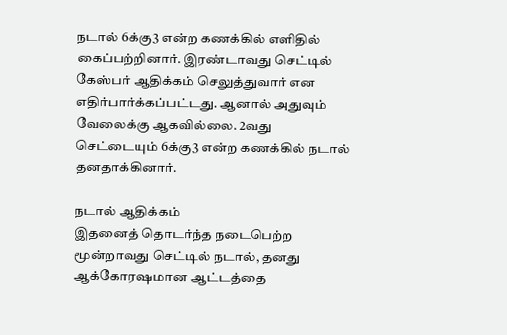நடால் 6க்கு3 என்ற கணக்கில் எளிதில் கைப்பற்றினார். இரண்டாவது செட்டில் கேஸ்பர் ஆதிக்கம் செலுத்துவார் என எதிர்பார்க்கப்பட்டது. ஆனால் அதுவும் வேலைக்கு ஆகவில்லை. 2வது செட்டையும் 6க்கு3 என்ற கணக்கில் நடால் தனதாக்கினார்.

நடால் ஆதிக்கம்
இதனைத் தொடர்ந்த நடைபெற்ற மூன்றாவது செட்டில் நடால், தனது ஆக்கோரஷமான ஆட்டத்தை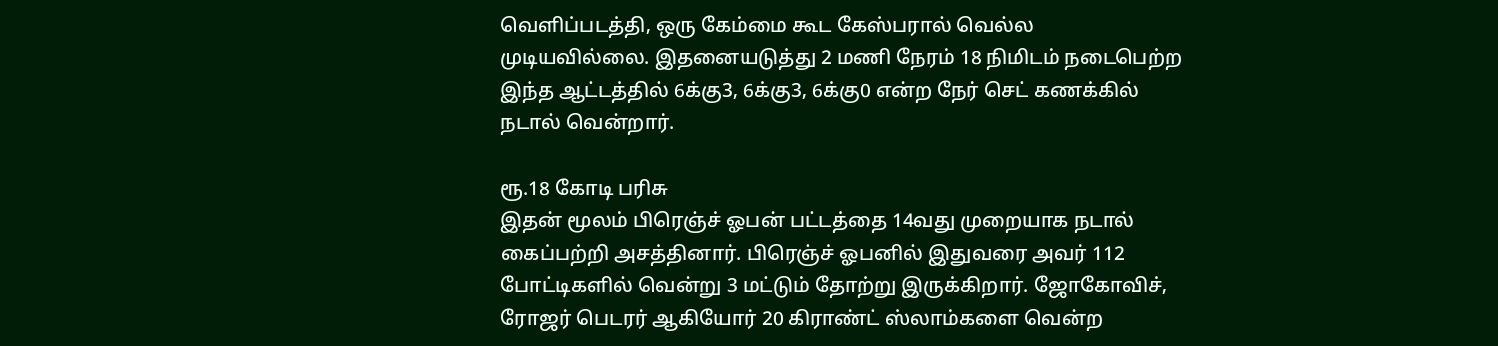வெளிப்படத்தி, ஒரு கேம்மை கூட கேஸ்பரால் வெல்ல முடியவில்லை. இதனையடுத்து 2 மணி நேரம் 18 நிமிடம் நடைபெற்ற இந்த ஆட்டத்தில் 6க்கு3, 6க்கு3, 6க்கு0 என்ற நேர் செட் கணக்கில் நடால் வென்றார்.

ரூ.18 கோடி பரிசு
இதன் மூலம் பிரெஞ்ச் ஓபன் பட்டத்தை 14வது முறையாக நடால் கைப்பற்றி அசத்தினார். பிரெஞ்ச் ஓபனில் இதுவரை அவர் 112 போட்டிகளில் வென்று 3 மட்டும் தோற்று இருக்கிறார். ஜோகோவிச், ரோஜர் பெடரர் ஆகியோர் 20 கிராண்ட் ஸ்லாம்களை வென்ற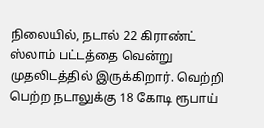நிலையில், நடால் 22 கிராண்ட் ஸ்லாம் பட்டத்தை வென்று முதலிடத்தில் இருக்கிறார். வெற்றி பெற்ற நடாலுக்கு 18 கோடி ரூபாய்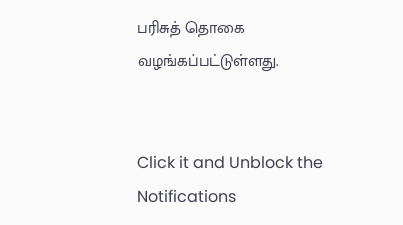பரிசுத் தொகை வழங்கப்பட்டுள்ளது.


Click it and Unblock the Notifications